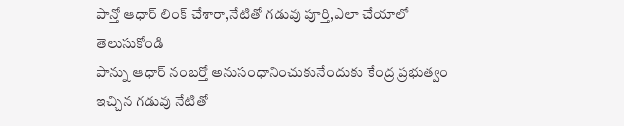పాన్తో ఆధార్ లింక్ చేశారా,నేటితో గడువు పూర్తి,ఎలా చేయాలో తెలుసుకోండి
పాన్ను ఆధార్ నంబర్తో అనుసంధానించుకునేందుకు కేంద్ర ప్రభుత్వం ఇచ్చిన గడువు నేటితో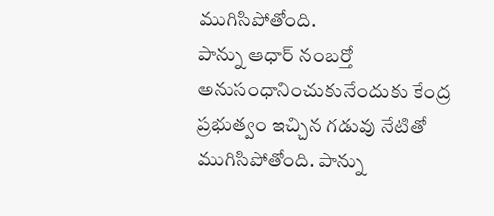ముగిసిపోతోంది.
పాన్ను ఆధార్ నంబర్తో అనుసంధానించుకునేందుకు కేంద్ర ప్రభుత్వం ఇచ్చిన గడువు నేటితో ముగిసిపోతోంది. పాన్ను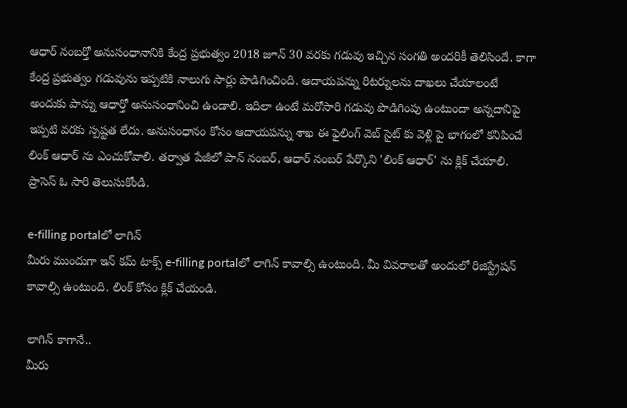ఆధార్ నంబర్తో అనుసంధానానికి కేంద్ర ప్రభుత్వం 2018 జూన్ 30 వరకు గడువు ఇచ్చిన సంగతి అందరికీ తెలిసిందే. కాగా కేంద్ర ప్రభుత్వం గడువును ఇప్పటికి నాలుగు సార్లు పొడిగించింది. ఆదాయపన్ను రిటర్నులను దాఖలు చేయాలంటే అందుకు పాన్ను ఆధార్తో అనుసంధానించి ఉండాలి. ఇదిలా ఉంటే మరోసారి గడువు పొడిగింపు ఉంటుందా అన్నదానిపై ఇప్పటి వరకు స్పష్టత లేదు. అనుసంధానం కోసం ఆదాయపన్ను శాఖ ఈ ఫైలింగ్ వెబ్ సైట్ కు వెళ్లి పై భాగంలో కనిపించే లింక్ ఆధార్ ను ఎంచుకోవాలి. తర్వాత పేజీలో పాన్ నంబర్, ఆధార్ నంబర్ పేర్కొని 'లింక్ ఆధార్' ను క్లిక్ చేయాలి. ప్రాసెస్ ఓ సారి తెలుసుకోండి.

e-filling portalలో లాగిన్
మీరు ముందుగా ఇన్ కమ్ టాక్స్ e-filling portalలో లాగిన్ కావాల్సి ఉంటుంది. మీ వివరాలతో అందులో రిజిస్ట్రేషన్ కావాల్సి ఉంటుంది. లింక్ కోసం క్లిక్ చేయండి.

లాగిన్ కాగానే..
మీరు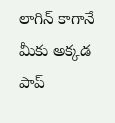లాగిన్ కాగానే మీకు అక్కడ పాప్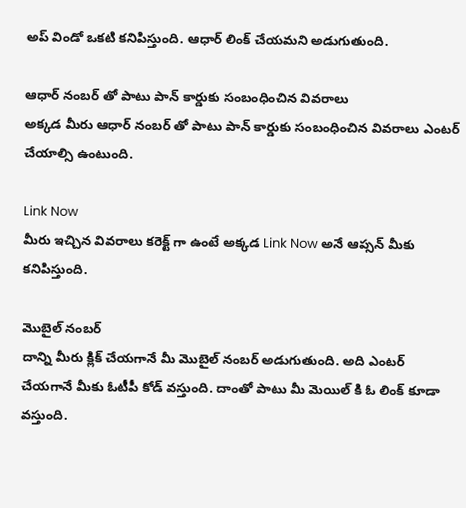అప్ విండో ఒకటి కనిపిస్తుంది. ఆధార్ లింక్ చేయమని అడుగుతుంది.

ఆధార్ నంబర్ తో పాటు పాన్ కార్డుకు సంబంధించిన వివరాలు
అక్కడ మీరు ఆధార్ నంబర్ తో పాటు పాన్ కార్డుకు సంబంధించిన వివరాలు ఎంటర్ చేయాల్సి ఉంటుంది.

Link Now
మీరు ఇచ్చిన వివరాలు కరెక్ట్ గా ఉంటే అక్కడ Link Now అనే ఆప్సన్ మీకు కనిపిస్తుంది.

మొబైల్ నంబర్
దాన్ని మీరు క్లిక్ చేయగానే మీ మొబైల్ నంబర్ అడుగుతుంది. అది ఎంటర్ చేయగానే మీకు ఓటీపీ కోడ్ వస్తుంది. దాంతో పాటు మీ మెయిల్ కి ఓ లింక్ కూడా వస్తుంది.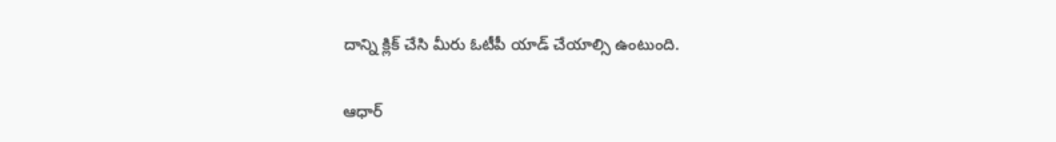దాన్ని క్లిక్ చేసి మీరు ఓటీపీ యాడ్ చేయాల్సి ఉంటుంది.

ఆధార్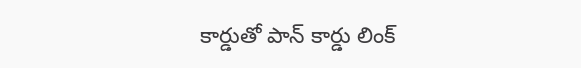కార్డుతో పాన్ కార్డు లింక్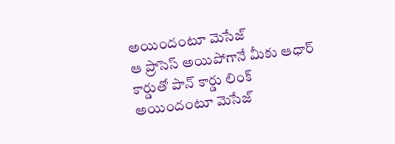అయిందంటూ మెసేజ్
ఆ ప్రాసెస్ అయిపోగానే మీకు ఆధార్ కార్డుతో పాన్ కార్డు లింక్ అయిందంటూ మెసేజ్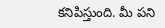కనిపిస్తుంది. మీ పని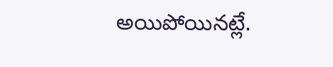అయిపోయినట్లే.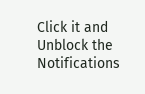Click it and Unblock the Notifications